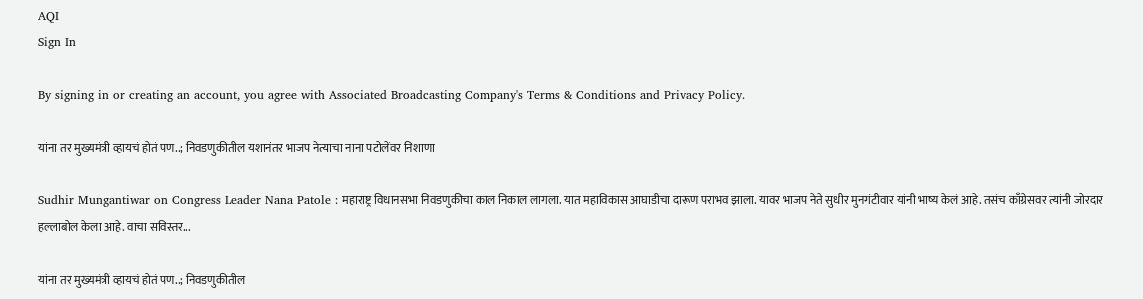AQI
Sign In

By signing in or creating an account, you agree with Associated Broadcasting Company's Terms & Conditions and Privacy Policy.

यांना तर मुख्यमंत्री व्हायचं होतं पण..; निवडणुकीतील यशानंतर भाजप नेत्याचा नाना पटोलेंवर निशाणा

Sudhir Mungantiwar on Congress Leader Nana Patole : महाराष्ट्र विधानसभा निवडणुकीचा काल निकाल लागला. यात महाविकास आघाडीचा दारूण पराभव झाला. यावर भाजप नेते सुधीर मुनगंटीवार यांनी भाष्य केलं आहे. तसंच काँग्रेसवर त्यांनी जोरदार हल्लाबोल केला आहे. वाचा सविस्तर...

यांना तर मुख्यमंत्री व्हायचं होतं पण..; निवडणुकीतील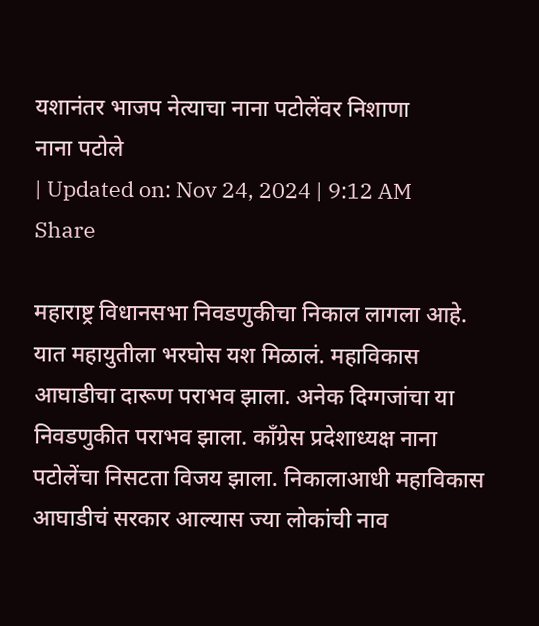यशानंतर भाजप नेत्याचा नाना पटोलेंवर निशाणा
नाना पटोले
| Updated on: Nov 24, 2024 | 9:12 AM
Share

महाराष्ट्र विधानसभा निवडणुकीचा निकाल लागला आहे. यात महायुतीला भरघोस यश मिळालं. महाविकास आघाडीचा दारूण पराभव झाला. अनेक दिग्गजांचा या निवडणुकीत पराभव झाला. काँग्रेस प्रदेशाध्यक्ष नाना पटोलेंचा निसटता विजय झाला. निकालाआधी महाविकास आघाडीचं सरकार आल्यास ज्या लोकांची नाव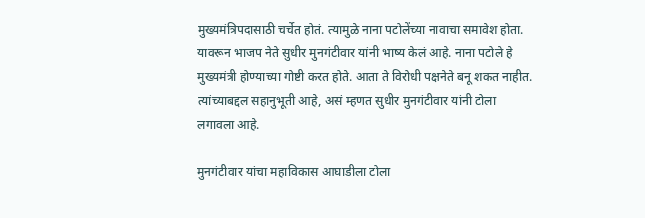मुख्यमंत्रिपदासाठी चर्चेत होतं. त्यामुळे नाना पटोलेंच्या नावाचा समावेश होता. यावरून भाजप नेते सुधीर मुनगंटीवार यांनी भाष्य केलं आहे. नाना पटोले हे मुख्यमंत्री होण्याच्या गोष्टी करत होते. आता ते विरोधी पक्षनेते बनू शकत नाहीत. त्यांच्याबद्दल सहानुभूती आहे, असं म्हणत सुधीर मुनगंटीवार यांनी टोला लगावला आहे.

मुनगंटीवार यांचा महाविकास आघाडीला टोला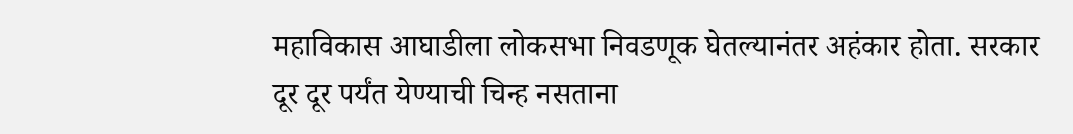महाविकास आघाडीला लोकसभा निवडणूक घेतल्यानंतर अहंकार होता. सरकार दूर दूर पर्यंत येण्याची चिन्ह नसताना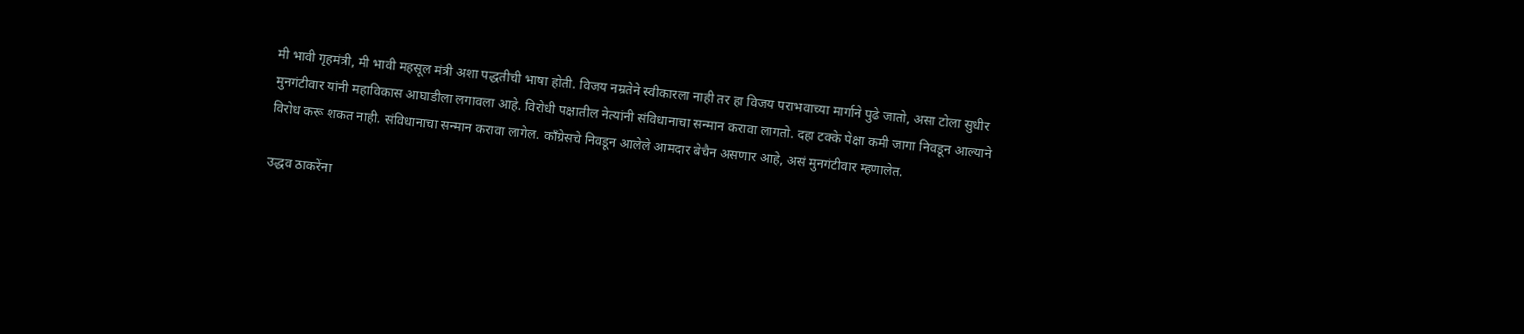मी भावी गृहमंत्री, मी भावी महसूल मंत्री अशा पद्धतीची भाषा होती. विजय नम्रतेने स्वीकारला नाही तर हा विजय पराभवाच्या मार्गाने पुढे जातो, असा टोला सुधीर मुनगंटीवार यांनी महाविकास आघाडीला लगावला आहे. विरोधी पक्षातील नेत्यांनी संविधानाचा सन्मान करावा लागतो. दहा टक्के पेक्षा कमी जागा निवडून आल्याने विरोध करू शकत नाही. संविधानाचा सन्मान करावा लागेल. काँग्रेसचे निवडून आलेले आमदार बेचैन असणार आहे, असं मुनगंटीवार म्हणालेत.

उद्धव ठाकरेंना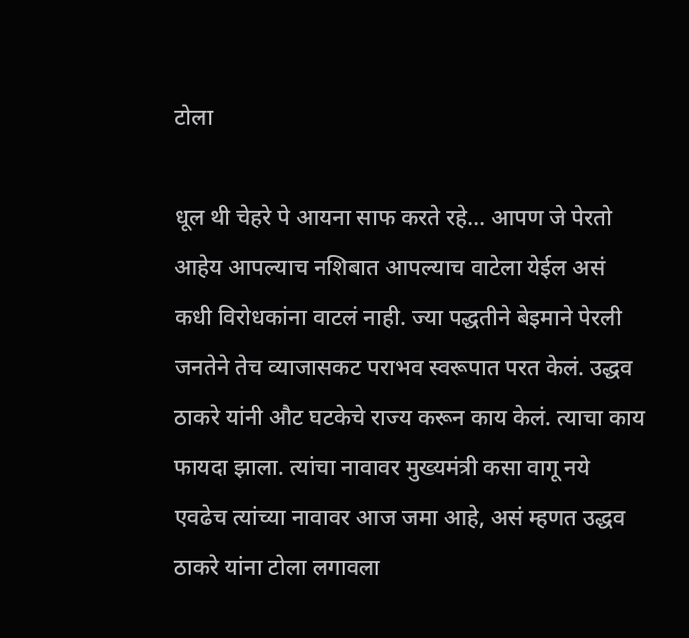टोला

धूल थी चेहरे पे आयना साफ करते रहे… आपण जे पेरतो आहेय आपल्याच नशिबात आपल्याच वाटेला येईल असं कधी विरोधकांना वाटलं नाही. ज्या पद्धतीने बेइमाने पेरली जनतेने तेच व्याजासकट पराभव स्वरूपात परत केलं. उद्धव ठाकरे यांनी औट घटकेचे राज्य करून काय केलं. त्याचा काय फायदा झाला. त्यांचा नावावर मुख्यमंत्री कसा वागू नये एवढेच त्यांच्या नावावर आज जमा आहे, असं म्हणत उद्धव ठाकरे यांना टोला लगावला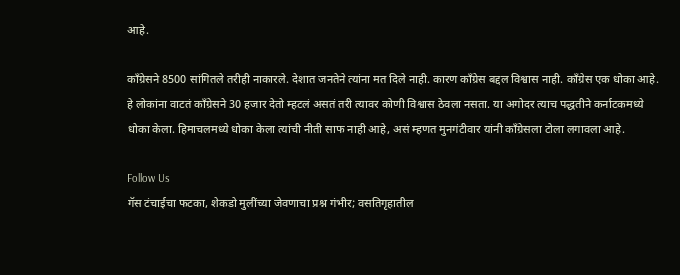आहे.

काँग्रेसने 8500 सांगितले तरीही नाकारले. देशात जनतेने त्यांना मत दिले नाही. कारण काँग्रेस बद्दल विश्वास नाही. काँग्रेस एक धोका आहे. हे लोकांना वाटतं काँग्रेसने 30 हजार देतो म्हटलं असतं तरी त्यावर कोणी विश्वास ठेवला नसता. या अगोदर त्याच पद्धतीने कर्नाटकमध्ये धोका केला. हिमाचलमध्ये धोका केला त्यांची नीती साफ नाही आहे, असं म्हणत मुनगंटीवार यांनी काँग्रेसला टोला लगावला आहे.

Follow Us
गॅस टंचाईचा फटका, शेकडो मुलींच्या जेवणाचा प्रश्न गंभीर; वसतिगृहातील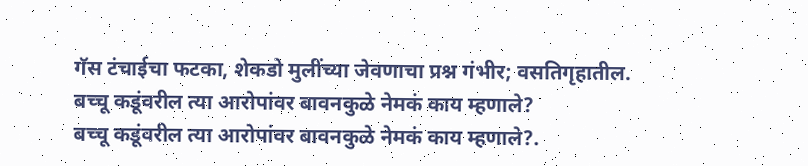गॅस टंचाईचा फटका, शेकडो मुलींच्या जेवणाचा प्रश्न गंभीर; वसतिगृहातील.
बच्चू कडूंवरील त्या आरोपांवर बावनकुळे नेमकं काय म्हणाले?
बच्चू कडूंवरील त्या आरोपांवर बावनकुळे नेमकं काय म्हणाले?.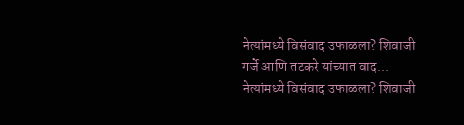नेत्यांमध्ये विसंवाद उफाळला? शिवाजी गर्जे आणि तटकरे यांच्यात वाद...
नेत्यांमध्ये विसंवाद उफाळला? शिवाजी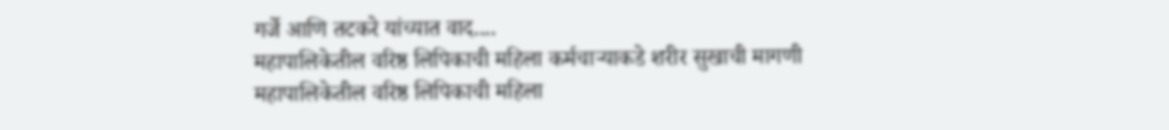गर्जे आणि तटकरे यांच्यात वाद....
महापालिकेतील वरिष्ठ लिपिकाची महिला कर्मचाऱ्याकडे शरीर सुखाची मागणी
महापालिकेतील वरिष्ठ लिपिकाची महिला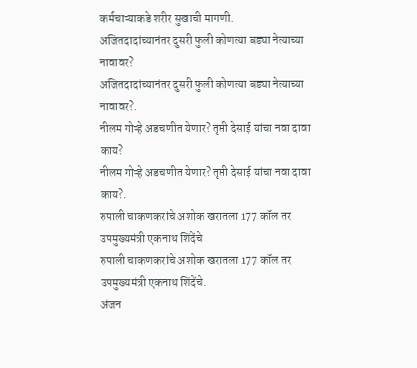कर्मचाऱ्याकडे शरीर सुखाची मागणी.
अजितदादांच्यानंतर दुसरी फुली कोणत्या बड्या नेत्याच्या नावावर?
अजितदादांच्यानंतर दुसरी फुली कोणत्या बड्या नेत्याच्या नावावर?.
नीलम गोऱ्हे अडचणीत येणार? तृप्ती देसाई यांचा नवा दावा काय?
नीलम गोऱ्हे अडचणीत येणार? तृप्ती देसाई यांचा नवा दावा काय?.
रुपाली चाकणकरांचे अशोक खरातला 177 कॉल तर उपमुख्यमंत्री एकनाथ शिंदेंचे
रुपाली चाकणकरांचे अशोक खरातला 177 कॉल तर उपमुख्यमंत्री एकनाथ शिंदेंचे.
अंजन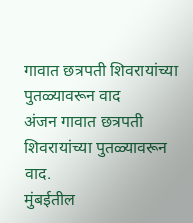गावात छत्रपती शिवरायांच्या पुतळ्यावरून वाद
अंजन गावात छत्रपती शिवरायांच्या पुतळ्यावरून वाद.
मुंबईतील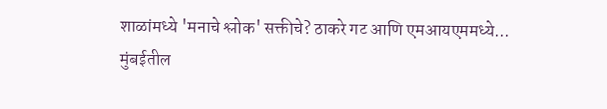शाळांमध्ये 'मनाचे श्लोक' सक्तीचे? ठाकरे गट आणि एमआयएममध्ये...
मुंबईतील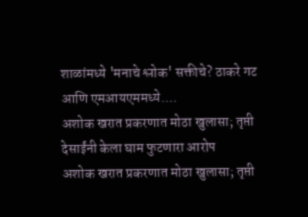शाळांमध्ये 'मनाचे श्लोक' सक्तीचे? ठाकरे गट आणि एमआयएममध्ये....
अशोक खरात प्रकरणात मोठा खुलासा; तृप्ती देसाईंनी केला घाम फुटणारा आरोप
अशोक खरात प्रकरणात मोठा खुलासा; तृप्ती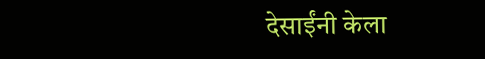देसाईंनी केला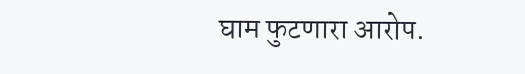घाम फुटणारा आरोप.